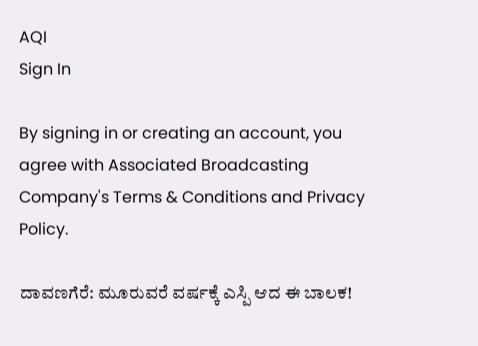AQI
Sign In

By signing in or creating an account, you agree with Associated Broadcasting Company's Terms & Conditions and Privacy Policy.

ದಾವಣಗೆರೆ: ಮೂರುವರೆ ವರ್ಷಕ್ಕೆ ಎಸ್ಪಿ ಆದ ಈ ಬಾಲಕ!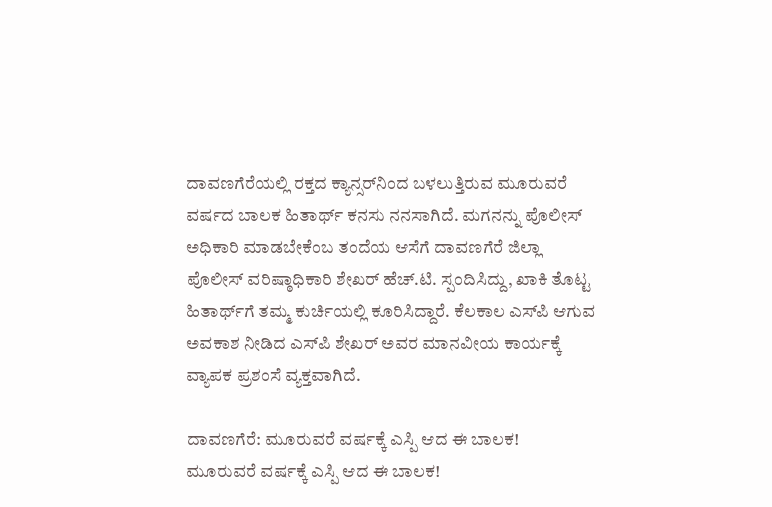ದಾವಣಗೆರೆಯಲ್ಲಿ ರಕ್ತದ ಕ್ಯಾನ್ಸರ್‌ನಿಂದ ಬಳಲುತ್ತಿರುವ ಮೂರುವರೆ ವರ್ಷದ ಬಾಲಕ ಹಿತಾರ್ಥ್ ಕನಸು ನನಸಾಗಿದೆ. ಮಗನನ್ನು ಪೊಲೀಸ್ ಅಧಿಕಾರಿ ಮಾಡಬೇಕೆಂಬ ತಂದೆಯ ಆಸೆಗೆ ದಾವಣಗೆರೆ ಜಿಲ್ಲಾ ಪೊಲೀಸ್ ವರಿಷ್ಠಾಧಿಕಾರಿ ಶೇಖರ್ ಹೆಚ್.ಟಿ. ಸ್ಪಂದಿಸಿದ್ದು, ಖಾಕಿ ತೊಟ್ಟ ಹಿತಾರ್ಥ್‌ಗೆ ತಮ್ಮ ಕುರ್ಚಿಯಲ್ಲಿ ಕೂರಿಸಿದ್ದಾರೆ. ಕೆಲಕಾಲ ಎಸ್‌ಪಿ ಆಗುವ ಅವಕಾಶ ನೀಡಿದ ಎಸ್‌ಪಿ ಶೇಖರ್ ಅವರ ಮಾನವೀಯ ಕಾರ್ಯಕ್ಕೆ ವ್ಯಾಪಕ ಪ್ರಶಂಸೆ ವ್ಯಕ್ತವಾಗಿದೆ.

ದಾವಣಗೆರೆ: ಮೂರುವರೆ ವರ್ಷಕ್ಕೆ ಎಸ್ಪಿ ಆದ ಈ ಬಾಲಕ!
ಮೂರುವರೆ ವರ್ಷಕ್ಕೆ ಎಸ್ಪಿ ಆದ ಈ ಬಾಲಕ!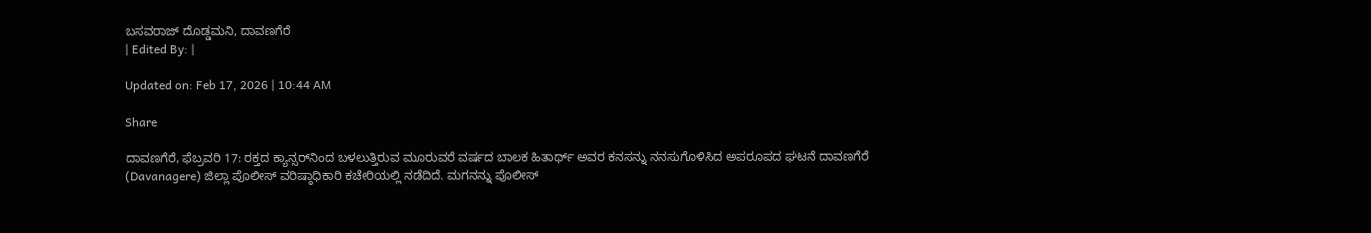ಬಸವರಾಜ್ ದೊಡ್ಡಮನಿ, ದಾವಣಗೆರೆ
| Edited By: |

Updated on: Feb 17, 2026 | 10:44 AM

Share

ದಾವಣಗೆರೆ, ಫೆಬ್ರವರಿ 17: ರಕ್ತದ ಕ್ಯಾನ್ಸರ್‌ನಿಂದ ಬಳಲುತ್ತಿರುವ ಮೂರುವರೆ ವರ್ಷದ ಬಾಲಕ ಹಿತಾರ್ಥ್‌ ಅವರ ಕನಸನ್ನು ನನಸುಗೊಳಿಸಿದ ಅಪರೂಪದ ಘಟನೆ ದಾವಣಗೆರೆ (Davanagere) ಜಿಲ್ಲಾ ಪೊಲೀಸ್ ವರಿಷ್ಠಾಧಿಕಾರಿ ಕಚೇರಿಯಲ್ಲಿ ನಡೆದಿದೆ. ಮಗನನ್ನು ಪೊಲೀಸ್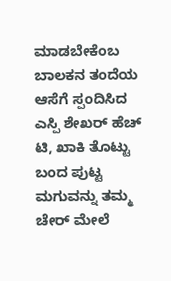ಮಾಡಬೇಕೆಂಬ ಬಾಲಕನ ತಂದೆಯ ಆಸೆಗೆ ಸ್ಪಂದಿಸಿದ ಎಸ್ಪಿ ಶೇಖರ್ ಹೆಚ್ ಟಿ, ಖಾಕಿ ತೊಟ್ಟು ಬಂದ ಪುಟ್ಟ ಮಗುವನ್ನು ತಮ್ಮ ಚೇರ್ ಮೇಲೆ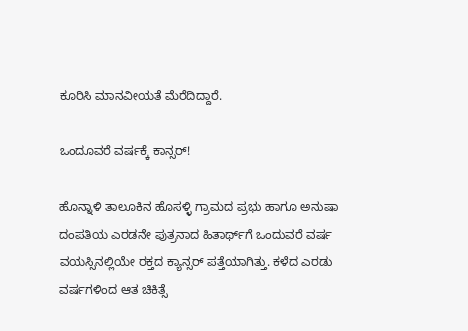ಕೂರಿಸಿ ಮಾನವೀಯತೆ ಮೆರೆದಿದ್ದಾರೆ.

ಒಂದೂವರೆ ವರ್ಷಕ್ಕೆ ಕಾನ್ಸರ್!

ಹೊನ್ನಾಳಿ ತಾಲೂಕಿನ ಹೊಸಳ್ಳಿ ಗ್ರಾಮದ ಪ್ರಭು ಹಾಗೂ ಅನುಷಾ ದಂಪತಿಯ ಎರಡನೇ ಪುತ್ರನಾದ ಹಿತಾರ್ಥ್‌ಗೆ ಒಂದುವರೆ ವರ್ಷ ವಯಸ್ಸಿನಲ್ಲಿಯೇ ರಕ್ತದ ಕ್ಯಾನ್ಸರ್ ಪತ್ತೆಯಾಗಿತ್ತು. ಕಳೆದ ಎರಡು ವರ್ಷಗಳಿಂದ ಆತ ಚಿಕಿತ್ಸೆ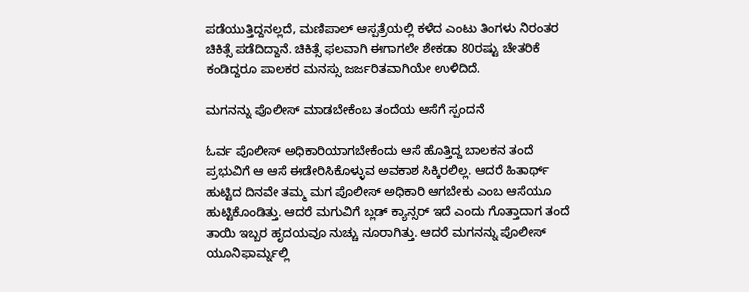ಪಡೆಯುತ್ತಿದ್ದನಲ್ಲದೆ, ಮಣಿಪಾಲ್ ಆಸ್ಪತ್ರೆಯಲ್ಲಿ ಕಳೆದ ಎಂಟು ತಿಂಗಳು ನಿರಂತರ ಚಿಕಿತ್ಸೆ ಪಡೆದಿದ್ದಾನೆ. ಚಿಕಿತ್ಸೆ ಫಲವಾಗಿ ಈಗಾಗಲೇ ಶೇಕಡಾ 80ರಷ್ಟು ಚೇತರಿಕೆ ಕಂಡಿದ್ದರೂ ಪಾಲಕರ ಮನಸ್ಸು ಜರ್ಜರಿತವಾಗಿಯೇ ಉಳಿದಿದೆ.

ಮಗನನ್ನು ಪೊಲೀಸ್ ಮಾಡಬೇಕೆಂಬ ತಂದೆಯ ಆಸೆಗೆ ಸ್ಪಂದನೆ

ಓರ್ವ ಪೊಲೀಸ್ ಅಧಿಕಾರಿಯಾಗಬೇಕೆಂದು ಆಸೆ ಹೊತ್ತಿದ್ದ ಬಾಲಕನ ತಂದೆ ಪ್ರಭುವಿಗೆ ಆ ಆಸೆ ಈಡೇರಿಸಿಕೊಳ್ಳುವ ಅವಕಾಶ ಸಿಕ್ಕಿರಲಿಲ್ಲ. ಆದರೆ ಹಿತಾರ್ಥ್ ಹುಟ್ಟಿದ ದಿನವೇ ತಮ್ಮ ಮಗ ಪೊಲೀಸ್ ಅಧಿಕಾರಿ ಆಗಬೇಕು ಎಂಬ ಆಸೆಯೂ ಹುಟ್ಟಿಕೊಂಡಿತ್ತು. ಆದರೆ ಮಗುವಿಗೆ ಬ್ಲಡ್ ಕ್ಯಾನ್ಸರ್ ಇದೆ ಎಂದು ಗೊತ್ತಾದಾಗ ತಂದೆ ತಾಯಿ ಇಬ್ಬರ ಹೃದಯವೂ ನುಚ್ಚು ನೂರಾಗಿತ್ತು. ಆದರೆ ಮಗನನ್ನು ಪೊಲೀಸ್ ಯೂನಿಫಾರ್ಮ್ನಲ್ಲಿ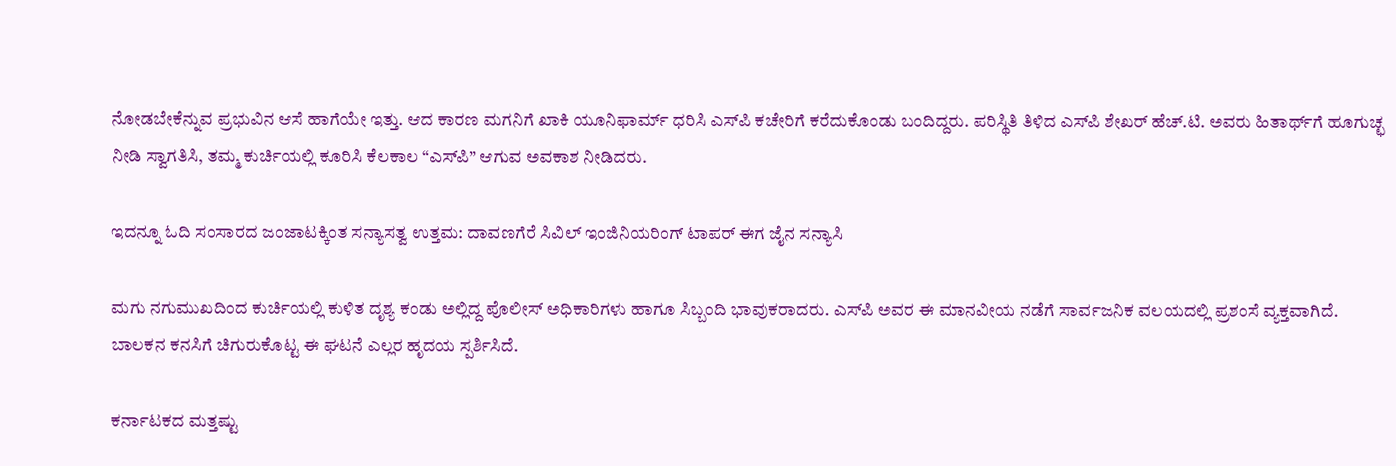ನೋಡಬೇಕೆನ್ನುವ ಪ್ರಭುವಿನ ಆಸೆ ಹಾಗೆಯೇ ಇತ್ತು. ಆದ ಕಾರಣ ಮಗನಿಗೆ ಖಾಕಿ ಯೂನಿಫಾರ್ಮ್ ಧರಿಸಿ ಎಸ್‌ಪಿ ಕಚೇರಿಗೆ ಕರೆದುಕೊಂಡು ಬಂದಿದ್ದರು. ಪರಿಸ್ಥಿತಿ ತಿಳಿದ ಎಸ್‌ಪಿ ಶೇಖರ್ ಹೆಚ್.ಟಿ. ಅವರು ಹಿತಾರ್ಥ್‌ಗೆ ಹೂಗುಚ್ಛ ನೀಡಿ ಸ್ವಾಗತಿಸಿ, ತಮ್ಮ ಕುರ್ಚಿಯಲ್ಲಿ ಕೂರಿಸಿ ಕೆಲಕಾಲ “ಎಸ್‌ಪಿ” ಆಗುವ ಅವಕಾಶ ನೀಡಿದರು.

ಇದನ್ನೂ ಓದಿ ಸಂಸಾರದ ಜಂಜಾಟಕ್ಕಿಂತ ಸನ್ಯಾಸತ್ವ ಉತ್ತಮ: ದಾವಣಗೆರೆ ಸಿವಿಲ್ ಇಂಜಿನಿಯರಿಂಗ್ ಟಾಪರ್ ಈಗ ಜೈನ ಸನ್ಯಾಸಿ

ಮಗು ನಗುಮುಖದಿಂದ ಕುರ್ಚಿಯಲ್ಲಿ ಕುಳಿತ ದೃಶ್ಯ ಕಂಡು ಅಲ್ಲಿದ್ದ ಪೊಲೀಸ್ ಅಧಿಕಾರಿಗಳು ಹಾಗೂ ಸಿಬ್ಬಂದಿ ಭಾವುಕರಾದರು. ಎಸ್‌ಪಿ ಅವರ ಈ ಮಾನವೀಯ ನಡೆಗೆ ಸಾರ್ವಜನಿಕ ವಲಯದಲ್ಲಿ ಪ್ರಶಂಸೆ ವ್ಯಕ್ತವಾಗಿದೆ. ಬಾಲಕನ ಕನಸಿಗೆ ಚಿಗುರುಕೊಟ್ಟ ಈ ಘಟನೆ ಎಲ್ಲರ ಹೃದಯ ಸ್ಪರ್ಶಿಸಿದೆ.

ಕರ್ನಾಟಕದ ಮತ್ತಷ್ಟು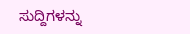ಸುದ್ದಿಗಳನ್ನು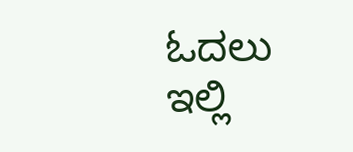ಓದಲು ಇಲ್ಲಿ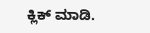ಕ್ಲಿಕ್ ಮಾಡಿ.